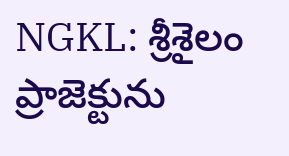NGKL: శ్రీశైలం ప్రాజెక్టును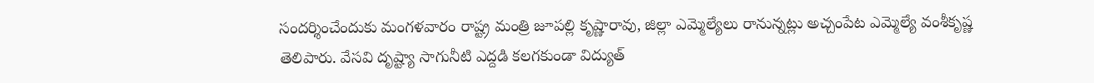సందర్శించేందుకు మంగళవారం రాష్ట్ర మంత్రి జూపల్లి కృష్ణారావు, జిల్లా ఎమ్మెల్యేలు రానున్నట్లు అచ్చంపేట ఎమ్మెల్యే వంశీకృష్ణ తెలిపారు. వేసవి దృష్ట్యా సాగునీటి ఎద్దడి కలగకుండా విద్యుత్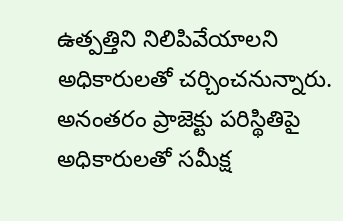ఉత్పత్తిని నిలిపివేయాలని అధికారులతో చర్చించనున్నారు. అనంతరం ప్రాజెక్టు పరిస్థితిపై అధికారులతో సమీక్ష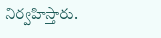నిర్వహిస్తారు.